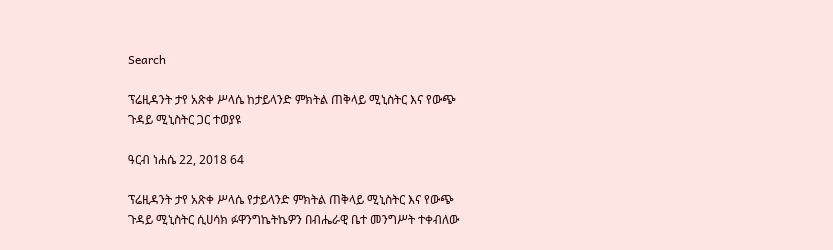Search

ፕሬዚዳንት ታየ አጽቀ ሥላሴ ከታይላንድ ምክትል ጠቅላይ ሚኒስትር እና የውጭ ጉዳይ ሚኒስትር ጋር ተወያዩ

ዓርብ ነሐሴ 22, 2018 64

ፕሬዚዳንት ታየ አጽቀ ሥላሴ የታይላንድ ምክትል ጠቅላይ ሚኒስትር እና የውጭ ጉዳይ ሚኒስትር ሲሀሳክ ፉዋንግኬትኬዎን በብሔራዊ ቤተ መንግሥት ተቀብለው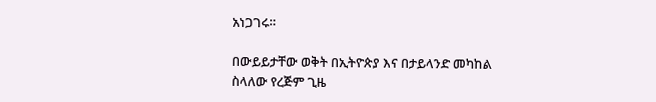አነጋገሩ።

በውይይታቸው ወቅት በኢትዮጵያ እና በታይላንድ መካከል ስላለው የረጅም ጊዜ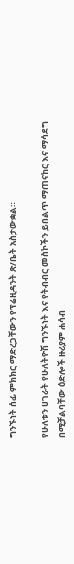ግንኙነት ሰፊ ምክክር ማድረጋቸውን የፕሬዚዳንት ጽ/ቤት አስታውቋል።

የሁለቱን ሀገራት የሁለትዮሽ ግንኙነት እና የትብብር መስኮችን ይበልጥ ማጠናከር እና ማሳደግ በሚቻልባቸው ዕድሎች ዙሪያም ሐሳብ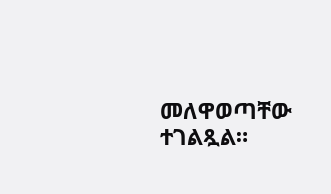መለዋወጣቸው ተገልጿል።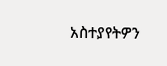አስተያየትዎን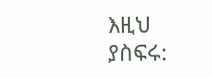እዚህ ያስፍሩ: